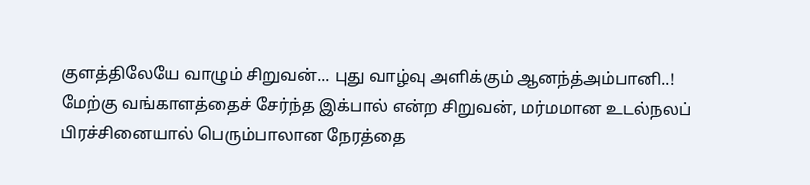குளத்திலேயே வாழும் சிறுவன்... புது வாழ்வு அளிக்கும் ஆனந்த்அம்பானி..!
மேற்கு வங்காளத்தைச் சேர்ந்த இக்பால் என்ற சிறுவன், மர்மமான உடல்நலப் பிரச்சினையால் பெரும்பாலான நேரத்தை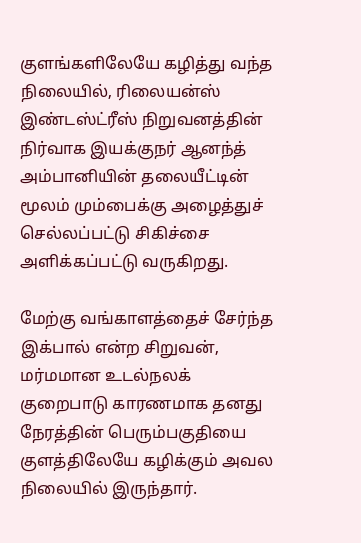குளங்களிலேயே கழித்து வந்த நிலையில், ரிலையன்ஸ் இண்டஸ்ட்ரீஸ் நிறுவனத்தின் நிர்வாக இயக்குநர் ஆனந்த் அம்பானியின் தலையீட்டின் மூலம் மும்பைக்கு அழைத்துச் செல்லப்பட்டு சிகிச்சை அளிக்கப்பட்டு வருகிறது.

மேற்கு வங்காளத்தைச் சேர்ந்த இக்பால் என்ற சிறுவன், மர்மமான உடல்நலக் குறைபாடு காரணமாக தனது நேரத்தின் பெரும்பகுதியை குளத்திலேயே கழிக்கும் அவல நிலையில் இருந்தார்.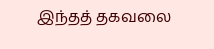இந்தத் தகவலை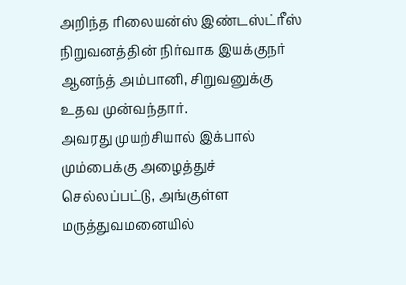அறிந்த ரிலையன்ஸ் இண்டஸ்ட்ரீஸ் நிறுவனத்தின் நிர்வாக இயக்குநர் ஆனந்த் அம்பானி, சிறுவனுக்கு உதவ முன்வந்தார்.
அவரது முயற்சியால் இக்பால் மும்பைக்கு அழைத்துச் செல்லப்பட்டு, அங்குள்ள மருத்துவமனையில்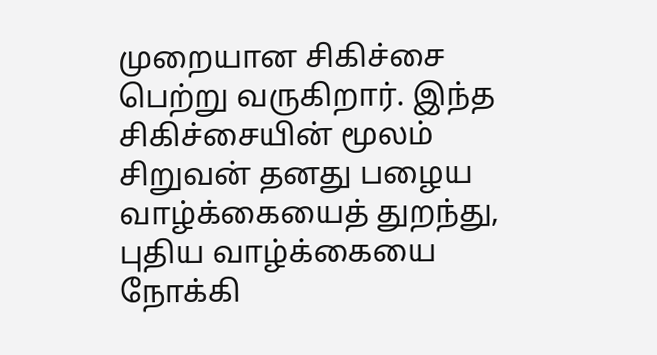முறையான சிகிச்சை பெற்று வருகிறார். இந்த சிகிச்சையின் மூலம் சிறுவன் தனது பழைய வாழ்க்கையைத் துறந்து, புதிய வாழ்க்கையை நோக்கி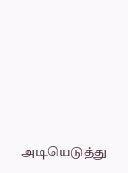அடியெடுத்து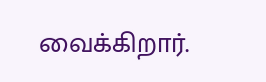வைக்கிறார்.